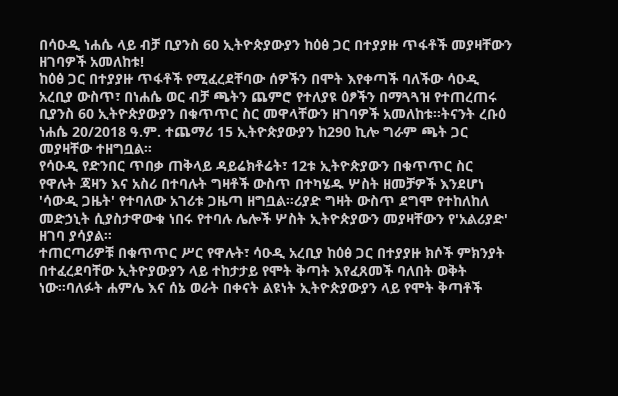በሳዑዲ ነሐሴ ላይ ብቻ ቢያንስ 60 ኢትዮጵያውያን ከዕፅ ጋር በተያያዙ ጥፋቶች መያዛቸውን ዘገባዎች አመለከቱ!
ከዕፅ ጋር በተያያዙ ጥፋቶች የሚፈረደቸባው ሰዎችን በሞት እየቀጣች ባለችው ሳዑዲ አረቢያ ውስጥ፣ በነሐሴ ወር ብቻ ጫትን ጨምሮ የተለያዩ ዕፆችን በማጓጓዝ የተጠረጠሩ ቢያንስ 60 ኢትዮጵያውያን በቁጥጥር ስር መዋላቸውን ዘገባዎች አመለከቱ።ትናንት ረቡዕ ነሐሴ 20/2018 ዓ.ም. ተጨማሪ 15 ኢትዮጵያውያን ከ290 ኪሎ ግራም ጫት ጋር መያዛቸው ተዘግቧል።
የሳዑዲ የድንበር ጥበቃ ጠቅላይ ዳይሬክቶሬት፣ 12ቱ ኢትዮጵያውን በቁጥጥር ስር የዋሉት ጃዛን እና አስሪ በተባሉት ግዛቶች ውስጥ በተካሄዱ ሦስት ዘመቻዎች እንደሆነ 'ሳውዲ ጋዜት' የተባለው አገሪቱ ጋዜጣ ዘግቧል።ሪያድ ግዛት ውስጥ ደግሞ የተከለከለ መድኃኒት ሲያስታዋውቁ ነበሩ የተባሉ ሌሎች ሦስት ኢትዮጵያውን መያዛቸውን የ'አልሪያድ' ዘገባ ያሳያል።
ተጠርጣሪዎቹ በቁጥጥር ሥር የዋሉት፣ ሳዑዲ አረቢያ ከዕፅ ጋር በተያያዙ ክሶች ምክንያት በተፈረደባቸው ኢትዮያውያን ላይ ተከታታይ የሞት ቅጣት እየፈጸመች ባለበት ወቅት ነው።ባለፉት ሐምሌ እና ሰኔ ወራት በቀናት ልዩነት ኢትዮጵያውያን ላይ የሞት ቅጣቶች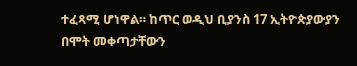ተፈጻሚ ሆነዋል። ከጥር ወዲህ ቢያንስ 17 ኢትዮጵያውያን በሞት መቀጣታቸውን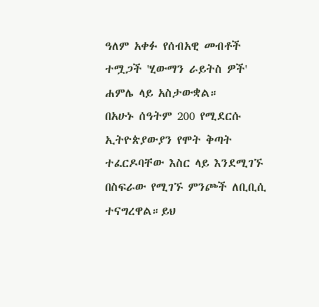ዓለም አቀፉ የሰብአዊ መብቶች ተሟጋች 'ሂውማን ራይትስ ዎች' ሐምሌ ላይ አስታውቋል።
በአሁኑ ሰዓትም 200 የሚደርሱ ኢትዮጵያውያን የሞት ቅጣት ተፈርዶባቸው እስር ላይ እንደሚገኙ በስፍራው የሚገኙ ምንጮች ለቢቢሲ ተናግረዋል።ይህ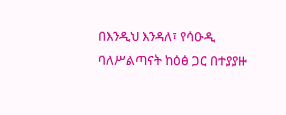በእንዲህ እንዳለ፣ የሳዑዲ ባለሥልጣናት ከዕፅ ጋር በተያያዙ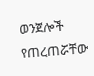ወንጀሎች የጠረጠሯቸው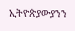ኢትዮጵያውያንን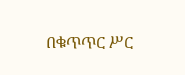በቁጥጥር ሥር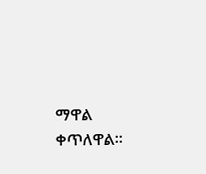ማዋል ቀጥለዋል።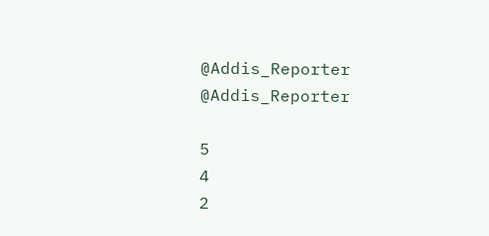@Addis_Reporter
@Addis_Reporter

5
4
2